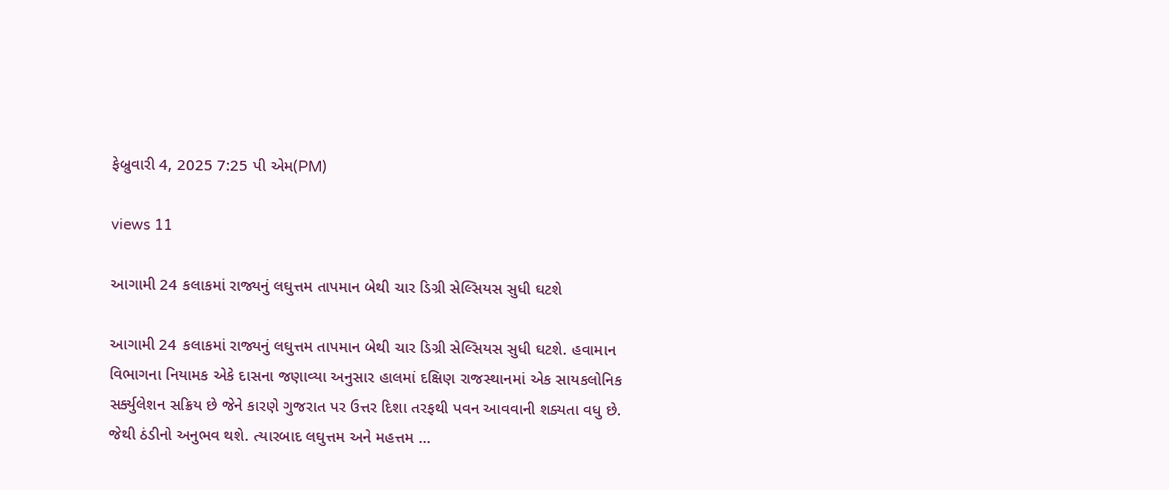ફેબ્રુવારી 4, 2025 7:25 પી એમ(PM)

views 11

આગામી 24 કલાકમાં રાજ્યનું લઘુત્તમ તાપમાન બેથી ચાર ડિગ્રી સેલ્સિયસ સુધી ઘટશે

આગામી 24 કલાકમાં રાજ્યનું લઘુત્તમ તાપમાન બેથી ચાર ડિગ્રી સેલ્સિયસ સુધી ઘટશે. હવામાન વિભાગના નિયામક એકે દાસના જણાવ્યા અનુસાર હાલમાં દક્ષિણ રાજસ્થાનમાં એક સાયકલોનિક સર્ક્યુલેશન સક્રિય છે જેને કારણે ગુજરાત પર ઉત્તર દિશા તરફથી પવન આવવાની શક્યતા વધુ છે. જેથી ઠંડીનો અનુભવ થશે. ત્યારબાદ લઘુત્તમ અને મહત્તમ ...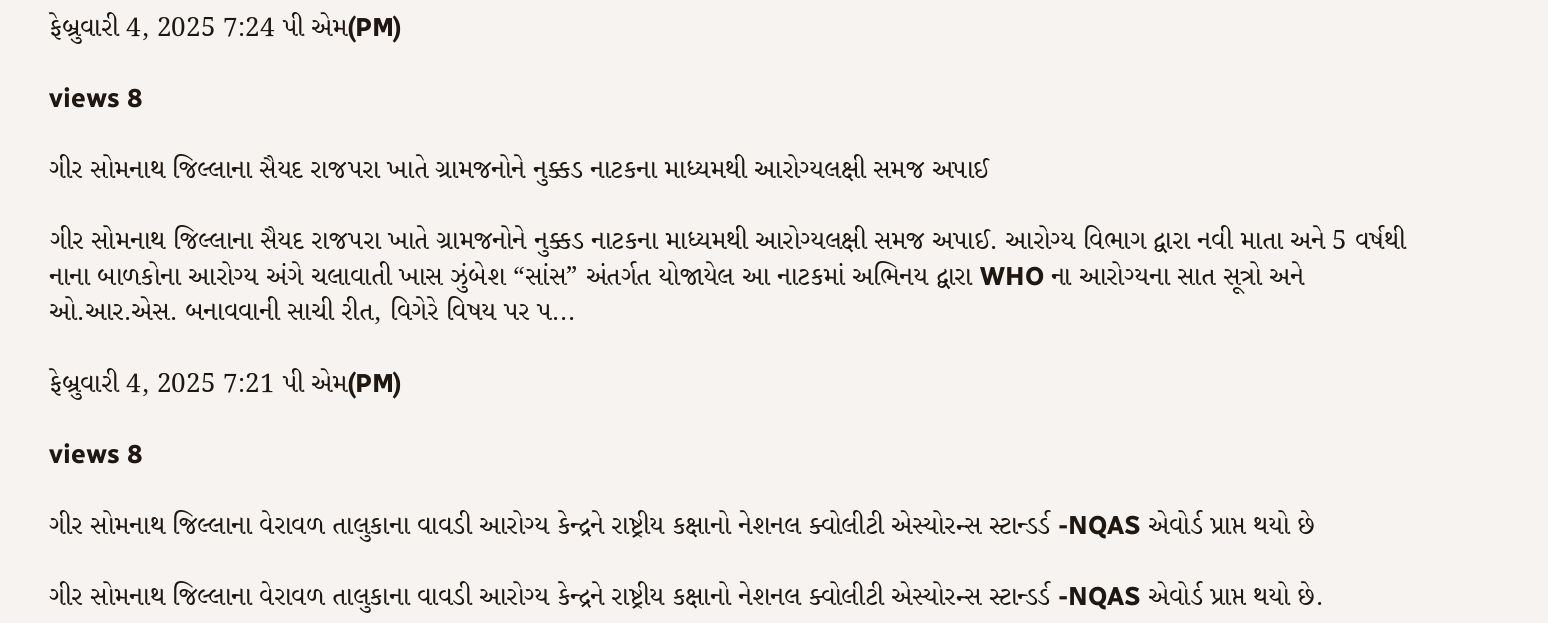ફેબ્રુવારી 4, 2025 7:24 પી એમ(PM)

views 8

ગીર સોમનાથ જિલ્લાના સૈયદ રાજપરા ખાતે ગ્રામજનોને નુક્કડ નાટકના માધ્યમથી આરોગ્યલક્ષી સમજ અપાઈ

ગીર સોમનાથ જિલ્લાના સૈયદ રાજપરા ખાતે ગ્રામજનોને નુક્કડ નાટકના માધ્યમથી આરોગ્યલક્ષી સમજ અપાઈ. આરોગ્ય વિભાગ દ્વારા નવી માતા અને 5 વર્ષથી નાના બાળકોના આરોગ્ય અંગે ચલાવાતી ખાસ ઝુંબેશ “સાંસ” અંતર્ગત યોજાયેલ આ નાટકમાં અભિનય દ્વારા WHO ના આરોગ્યના સાત સૂત્રો અને ઓ.આર.એસ. બનાવવાની સાચી રીત, વિગેરે વિષય પર પ...

ફેબ્રુવારી 4, 2025 7:21 પી એમ(PM)

views 8

ગીર સોમનાથ જિલ્લાના વેરાવળ તાલુકાના વાવડી આરોગ્ય કેન્દ્રને રાષ્ટ્રીય કક્ષાનો નેશનલ ક્વોલીટી એસ્યોરન્સ સ્ટાન્ડર્ડ -NQAS એવોર્ડ પ્રાપ્ત થયો છે

ગીર સોમનાથ જિલ્લાના વેરાવળ તાલુકાના વાવડી આરોગ્ય કેન્દ્રને રાષ્ટ્રીય કક્ષાનો નેશનલ ક્વોલીટી એસ્યોરન્સ સ્ટાન્ડર્ડ -NQAS એવોર્ડ પ્રાપ્ત થયો છે.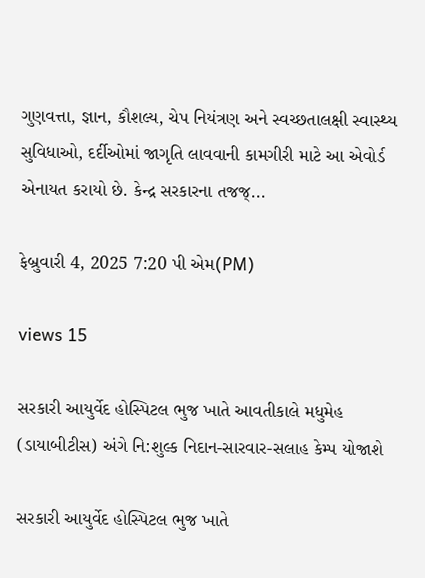ગુણવત્તા, જ્ઞાન, કૌશલ્ય, ચેપ નિયંત્રણ અને સ્વચ્છતાલક્ષી સ્વાસ્થ્ય સુવિધાઓ, દર્દીઓમાં જાગૃતિ લાવવાની કામગીરી માટે આ એવોર્ડ એનાયત કરાયો છે. કેન્દ્ર સરકારના તજજ્...

ફેબ્રુવારી 4, 2025 7:20 પી એમ(PM)

views 15

સરકારી આયુર્વેદ હોસ્પિટલ ભુજ ખાતે આવતીકાલે મધુમેહ (ડાયાબીટીસ) અંગે નિ:શુલ્ક નિદાન-સારવાર-સલાહ કેમ્પ યોજાશે

સરકારી આયુર્વેદ હોસ્પિટલ ભુજ ખાતે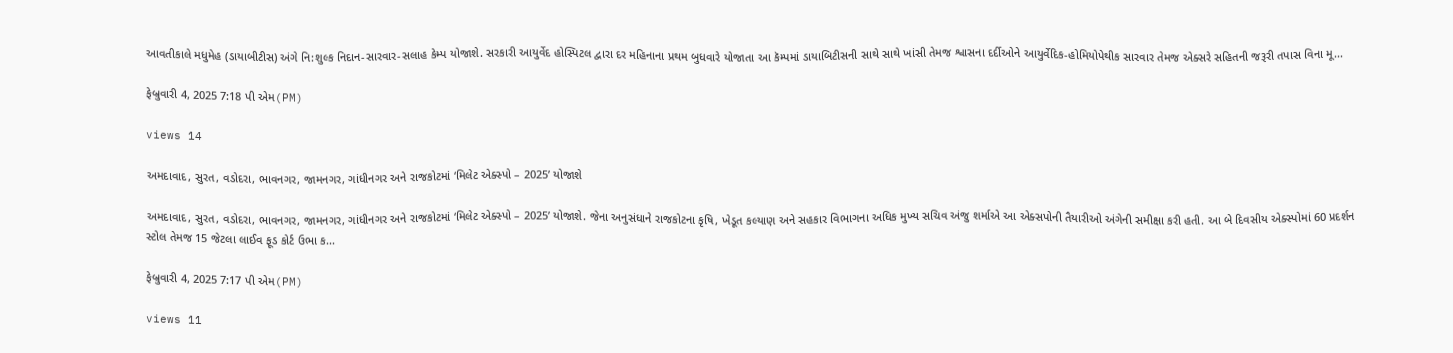આવતીકાલે મધુમેહ (ડાયાબીટીસ) અંગે નિ:શુલ્ક નિદાન-સારવાર-સલાહ કેમ્પ યોજાશે. સરકારી આયુર્વેદ હોસ્પિટલ દ્વારા દર મહિનાના પ્રથમ બુધવારે યોજાતા આ કૅમ્પમાં ડાયાબિટીસની સાથે સાથે ખાંસી તેમજ શ્વાસના દર્દીઓને આયુર્વેદિક-હોમિયોપેથીક સારવાર તેમજ એક્સરે સહિતની જરૂરી તપાસ વિના મૂ...

ફેબ્રુવારી 4, 2025 7:18 પી એમ(PM)

views 14

અમદાવાદ, સુરત, વડોદરા, ભાવનગર, જામનગર, ગાંધીનગર અને રાજકોટમાં ‘મિલેટ એક્સ્પો – 2025’ યોજાશે

અમદાવાદ, સુરત, વડોદરા, ભાવનગર, જામનગર, ગાંધીનગર અને રાજકોટમાં ‘મિલેટ એક્સ્પો – 2025’ યોજાશે. જેના અનુસંધાને રાજકોટના કૃષિ, ખેડૂત કલ્યાણ અને સહકાર વિભાગના અધિક મુખ્ય સચિવ અંજુ શર્માએ આ એક્સપોની તૈયારીઓ અંગેની સમીક્ષા કરી હતી. આ બે દિવસીય એક્સ્પોમાં 60 પ્રદર્શન સ્ટોલ તેમજ 15 જેટલા લાઈવ ફૂડ કોર્ટ ઉભા ક...

ફેબ્રુવારી 4, 2025 7:17 પી એમ(PM)

views 11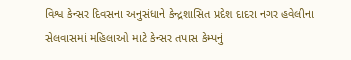વિશ્વ કેન્સર દિવસના અનુસંધાને કેન્દ્રશાસિત પ્રદેશ દાદરા નગર હવેલીના સેલવાસમાં મહિલાઓ માટે કેન્સર તપાસ કેમ્પનું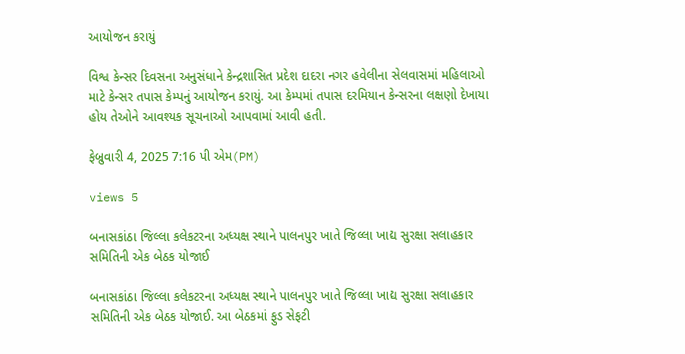આયોજન કરાયું

વિશ્વ કેન્સર દિવસના અનુસંધાને કેન્દ્રશાસિત પ્રદેશ દાદરા નગર હવેલીના સેલવાસમાં મહિલાઓ માટે કેન્સર તપાસ કેમ્પનું આયોજન કરાયું. આ કેમ્પમાં તપાસ દરમિયાન કેન્સરના લક્ષણો દેખાયા હોય તેઓને આવશ્યક સૂચનાઓ આપવામાં આવી હતી.

ફેબ્રુવારી 4, 2025 7:16 પી એમ(PM)

views 5

બનાસકાંઠા જિલ્લા કલેકટરના અધ્યક્ષ સ્થાને પાલનપુર ખાતે જિલ્લા ખાદ્ય સુરક્ષા સલાહકાર સમિતિની એક બેઠક યોજાઈ

બનાસકાંઠા જિલ્લા કલેકટરના અધ્યક્ષ સ્થાને પાલનપુર ખાતે જિલ્લા ખાદ્ય સુરક્ષા સલાહકાર સમિતિની એક બેઠક યોજાઈ. આ બેઠકમાં ફુડ સેફટી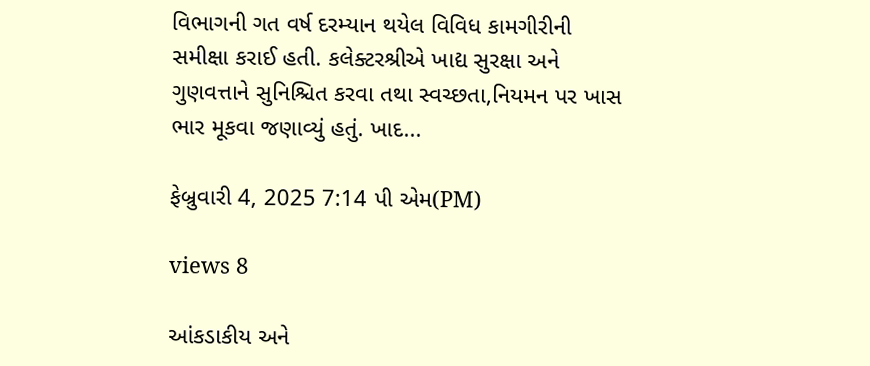વિભાગની ગત વર્ષ દરમ્યાન થયેલ વિવિધ કામગીરીની સમીક્ષા કરાઈ હતી. કલેક્ટરશ્રીએ ખાદ્ય સુરક્ષા અને ગુણવત્તાને સુનિશ્ચિત કરવા તથા સ્વચ્છતા,નિયમન પર ખાસ ભાર મૂકવા જણાવ્યું હતું. ખાદ...

ફેબ્રુવારી 4, 2025 7:14 પી એમ(PM)

views 8

આંકડાકીય અને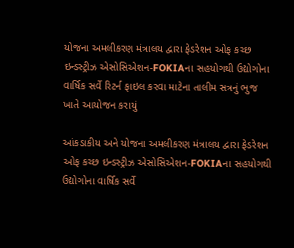યોજના અમલીકરણ મંત્રાલય દ્વારા ફેડરેશન ઓફ કચ્છ ઇન્ડસ્ટ્રીઝ એસોસિએશન-FOKIAના સહયોગથી ઉદ્યોગોના વાર્ષિક સર્વે રિટર્ન ફાઇલ કરવા માટેના તાલીમ સત્રનું ભુજ ખાતે આયોજન કરાયું

આંકડાકીય અને યોજના અમલીકરણ મંત્રાલય દ્વારા ફેડરેશન ઓફ કચ્છ ઇન્ડસ્ટ્રીઝ એસોસિએશન-FOKIAના સહયોગથી ઉદ્યોગોના વાર્ષિક સર્વે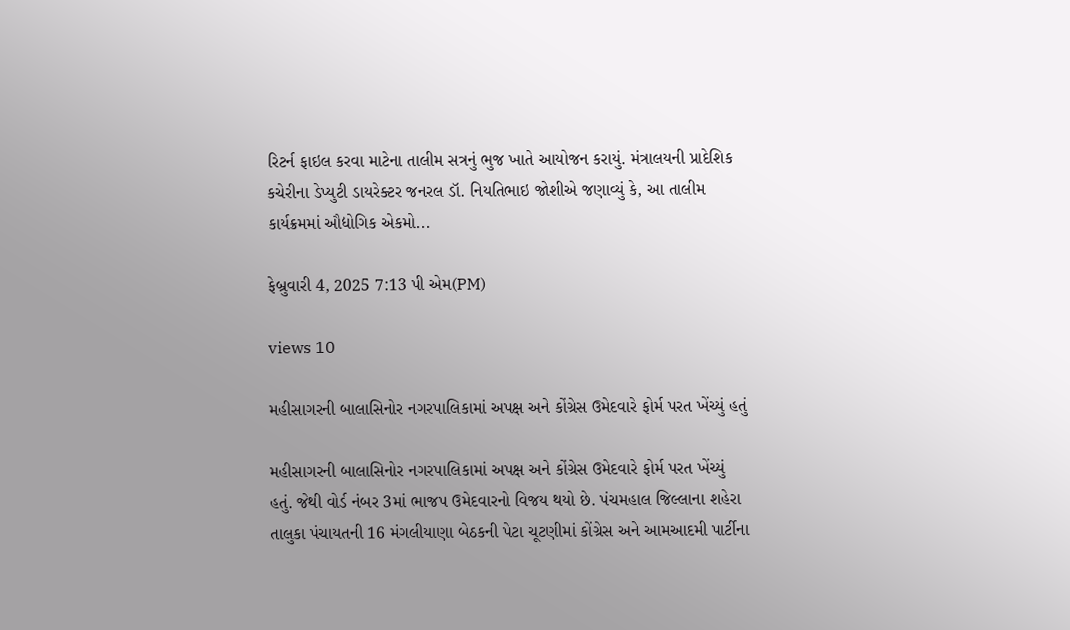રિટર્ન ફાઇલ કરવા માટેના તાલીમ સત્રનું ભુજ ખાતે આયોજન કરાયું. મંત્રાલયની પ્રાદેશિક કચેરીના ડેપ્યુટી ડાયરેક્ટર જનરલ ડૉ. નિયતિભાઇ જોશીએ જણાવ્યું કે, આ તાલીમ કાર્યક્રમમાં ઔદ્યોગિક એકમો...

ફેબ્રુવારી 4, 2025 7:13 પી એમ(PM)

views 10

મહીસાગરની બાલાસિનોર નગરપાલિકામાં અપક્ષ અને કોંગ્રેસ ઉમેદવારે ફોર્મ પરત ખેંચ્યું હતું

મહીસાગરની બાલાસિનોર નગરપાલિકામાં અપક્ષ અને કોંગ્રેસ ઉમેદવારે ફોર્મ પરત ખેંચ્યું હતું. જેથી વોર્ડ નંબર 3માં ભાજપ ઉમેદવારનો વિજય થયો છે. પંચમહાલ જિલ્લાના શહેરા તાલુકા પંચાયતની 16 મંગલીયાણા બેઠકની પેટા ચૂટણીમાં કોંગ્રેસ અને આમઆદમી પાર્ટીના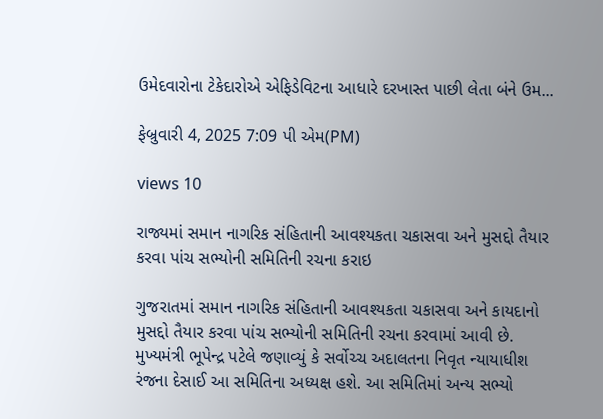ઉમેદવારોના ટેકેદારોએ એફિડેવિટના આધારે દરખાસ્ત પાછી લેતા બંને ઉમ...

ફેબ્રુવારી 4, 2025 7:09 પી એમ(PM)

views 10

રાજ્યમાં સમાન નાગરિક સંહિતાની આવશ્યકતા ચકાસવા અને મુસદ્દો તૈયાર કરવા પાંચ સભ્યોની સમિતિની રચના કરાઇ

ગુજરાતમાં સમાન નાગરિક સંહિતાની આવશ્યકતા ચકાસવા અને કાયદાનો મુસદ્દો તૈયાર કરવા પાંચ સભ્યોની સમિતિની રચના કરવામાં આવી છે. મુખ્યમંત્રી ભૂપેન્દ્ર પટેલે જણાવ્યું કે સર્વોચ્ચ અદાલતના નિવૃત ન્યાયાધીશ રંજના દેસાઈ આ સમિતિના અધ્યક્ષ હશે. આ સમિતિમાં અન્ય સભ્યો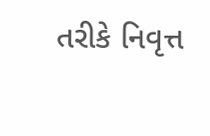તરીકે નિવૃત્ત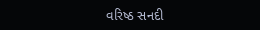વરિષ્ઠ સનદી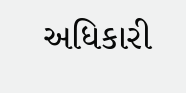અધિકારી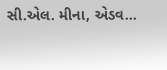સી.એલ. મીના, એડવ...